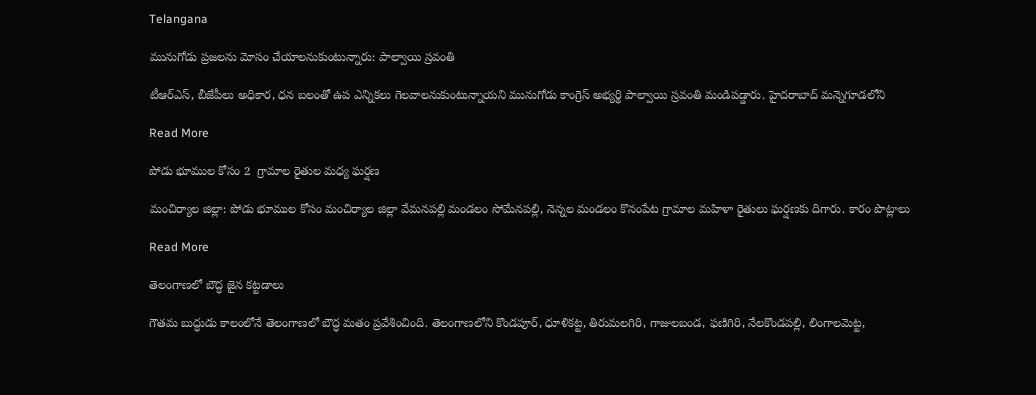Telangana

మునుగోడు ప్రజలను మోసం చేయాలనుకుంటున్నారు: పాల్వాయి స్రవంతి

టీఆర్ఎస్, బీజేపీలు అధికార, ధన బలంతో ఉప ఎన్నికలు గెలవాలనుకుంటున్నాయని మునుగోడు కాంగ్రెస్ అభ్యర్థి పాల్వాయి స్రవంతి మండిపడ్డారు. హైదరాబాద్ మన్నెగూడలోని

Read More

పోడు భూముల కోసం 2  గ్రామాల రైతుల మధ్య ఘర్షణ

మంచిర్యాల జిల్లా: పోడు భూముల కోసం మంచిర్యాల జిల్లా వేమనపల్లి మండలం సోమేనపల్లి, నెన్నల మండలం కొనంపేట గ్రామాల మహిళా రైతులు ఘర్షణకు దిగారు. కారం పొట్లాలు

Read More

తెలంగాణలో బౌద్ధ జైన కట్టడాలు

గౌతమ బుద్ధుడు కాలంలోనే తెలంగాణలో బౌద్ధ మతం ప్రవేశించింది. తెలంగాణలోని కొండపూర్, ధూళికట్ట, తిరుమలగిరి, గాజులబండ, ఫణిగిరి, నేలకొండపల్లి, లింగాలమెట్ట,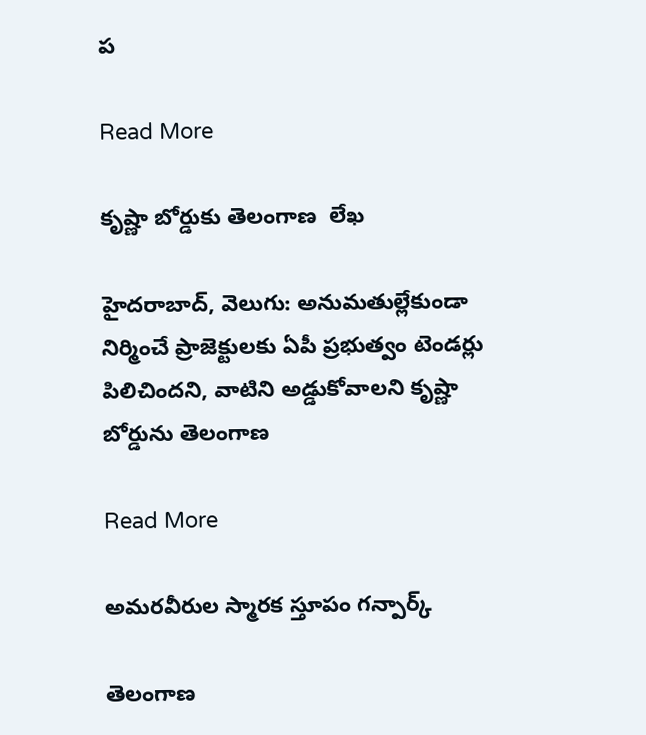ప

Read More

కృష్ణా బోర్డుకు తెలంగాణ  లేఖ

హైదరాబాద్‌‌, వెలుగు: అనుమతుల్లేకుండా నిర్మించే ప్రాజెక్టులకు ఏపీ ప్రభుత్వం టెండర్లు పిలిచిందని, వాటిని అడ్డుకోవాలని కృష్ణా బోర్డును తెలంగాణ

Read More

అమరవీరుల స్మారక స్తూపం గన్పార్క్

తెలంగాణ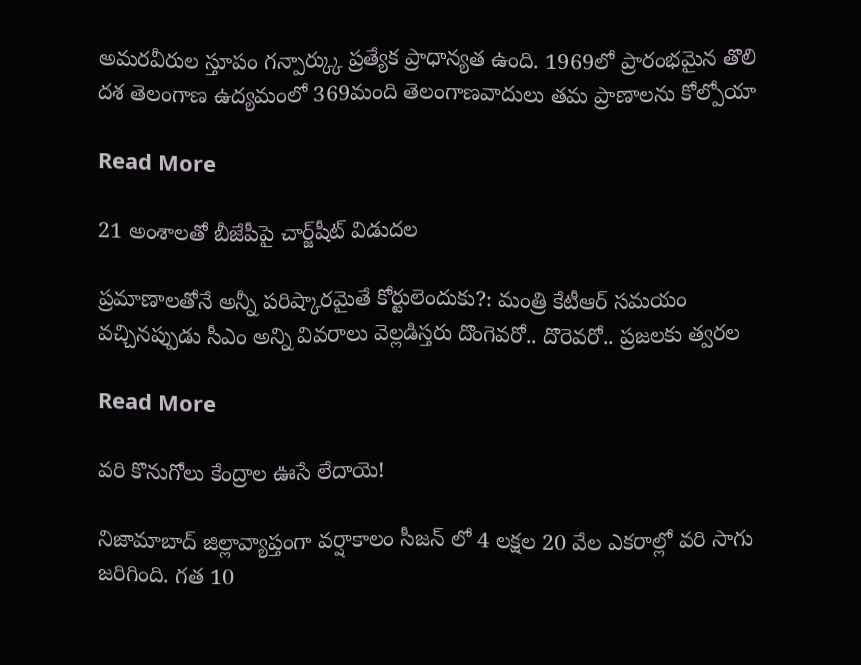అమరవీరుల స్తూపం గన్పార్క్కు ప్రత్యేక ప్రాధాన్యత ఉంది. 1969లో ప్రారంభమైన తొలి దశ తెలంగాణ ఉద్యమంలో 369మంది తెలంగాణవాదులు తమ ప్రాణాలను కోల్పోయా

Read More

21 అంశాలతో బీజేపీపై చార్జ్‌‌షీట్‌‌ విడుదల

ప్రమాణాలతోనే అన్నీ పరిష్కారమైతే కోర్టులెందుకు?: మంత్రి కేటీఆర్ సమయం వచ్చినప్పుడు సీఎం అన్ని వివరాలు వెల్లడిస్తరు దొంగెవరో.. దొరెవరో.. ప్రజలకు త్వరల

Read More

వరి కొనుగోలు కేంద్రాల ఊసే లేదాయె!

నిజామాబాద్ జిల్లావ్యాప్తంగా వర్షాకాలం సీజన్ లో 4 లక్షల 20 వేల ఎకరాల్లో వరి సాగు జరిగింది. గత 10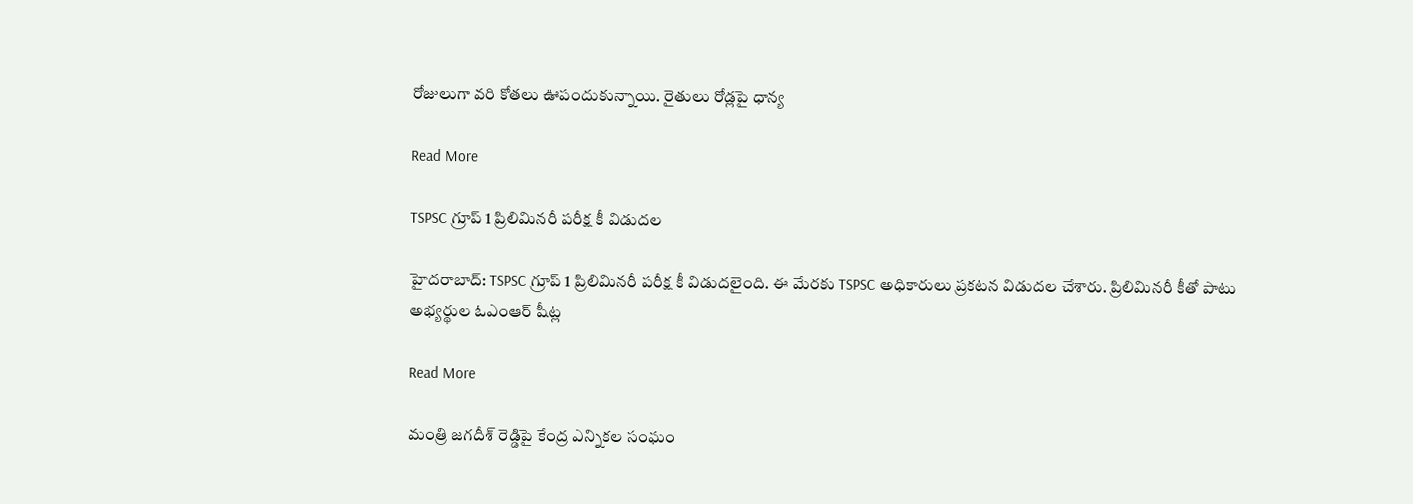రోజులుగా వరి కోతలు ఊపందుకున్నాయి. రైతులు రోడ్లపై ధాన్య

Read More

TSPSC గ్రూప్ 1 ప్రిలిమినరీ పరీక్ష కీ విడుదల

హైదరాబాద్: TSPSC గ్రూప్ 1 ప్రిలిమినరీ పరీక్ష కీ విడుదలైంది. ఈ మేరకు TSPSC అధికారులు ప్రకటన విడుదల చేశారు. ప్రిలిమినరీ కీతో పాటు అభ్యర్థుల ఓఎంఆర్ షీట్ల

Read More

మంత్రి జగదీశ్ రెడ్డిపై కేంద్ర ఎన్నికల సంఘం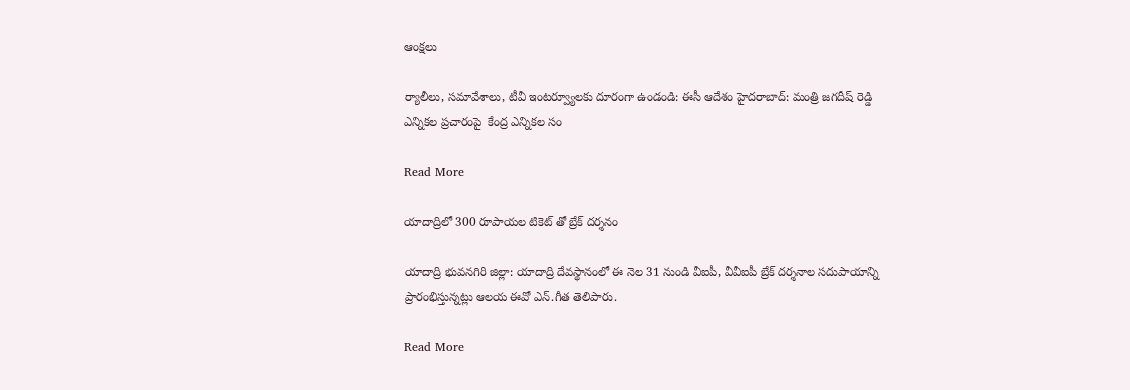ఆంక్షలు

ర్యాలీలు, సమావేశాలు, టీవీ ఇంటర్వ్యూలకు దూరంగా ఉండండి: ఈసీ ఆదేశం హైదరాబాద్: మంత్రి జగదీష్ రెడ్డి ఎన్నికల ప్రచారంపై  కేంద్ర ఎన్నికల సం

Read More

యాదాద్రిలో 300 రూపాయల టికెట్ తో బ్రేక్ దర్శనం

యాదాద్రి భువనగిరి జిల్లా: యాదాద్రి దేవస్థానంలో ఈ నెల 31 నుండి వీఐపీ, వీవీఐపీ బ్రేక్ దర్శనాల సదుపాయాన్ని ప్రారంభిస్తున్నట్లు ఆలయ ఈవో ఎన్.గీత తెలిపారు.

Read More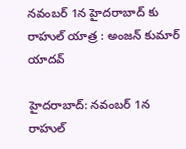నవంబర్ 1న హైదరాబాద్ కు రాహుల్ యాత్ర : అంజన్ కుమార్ యాదవ్

హైదరాబాద్: నవంబర్ 1న రాహుల్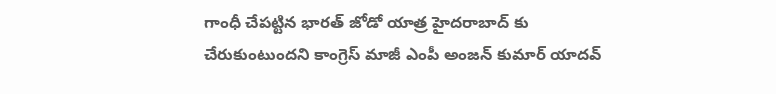గాంధీ చేపట్టిన భారత్ జోడో యాత్ర హైదరాబాద్ కు చేరుకుంటుందని కాంగ్రెస్ మాజీ ఎంపీ అంజన్ కుమార్ యాదవ్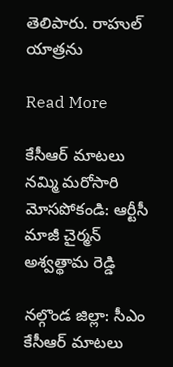తెలిపారు. రాహుల్ యాత్రను

Read More

కేసీఆర్ మాటలు నమ్మి మరోసారి మోసపోకండి: ఆర్టీసీ మాజీ చైర్మన్ అశ్వత్థామ రెడ్డి

నల్గొండ జిల్లా: సీఎం కేసీఆర్ మాటలు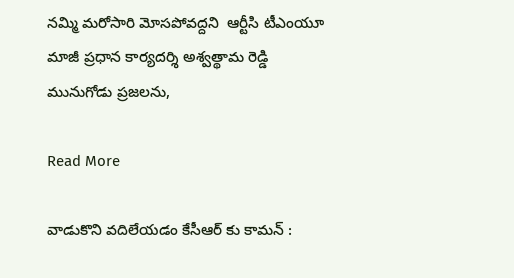నమ్మి మరోసారి మోసపోవద్దని  ఆర్టీసి టీఎంయూ మాజీ ప్రధాన కార్యదర్శి అశ్వత్థామ రెడ్డి మునుగోడు ప్రజలను,

Read More

వాడుకొని వదిలేయడం కేసీఆర్ కు కామన్ :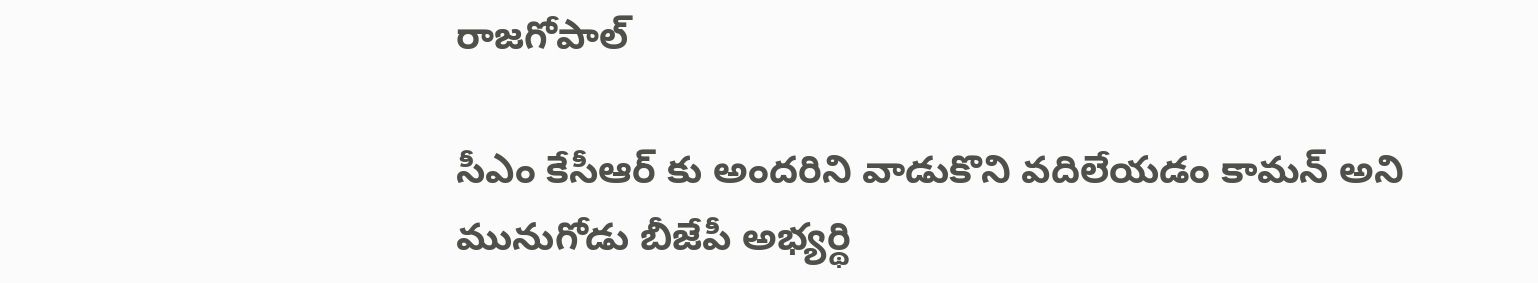రాజగోపాల్

సీఎం కేసీఆర్ కు అందరిని వాడుకొని వదిలేయడం కామన్ అని మునుగోడు బీజేపీ అభ్యర్థి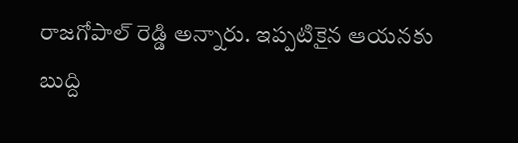రాజగోపాల్ రెడ్డి అన్నారు. ఇప్పటికైన ఆయనకు బుద్ది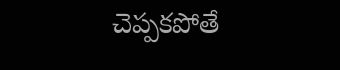చెప్పకపోతే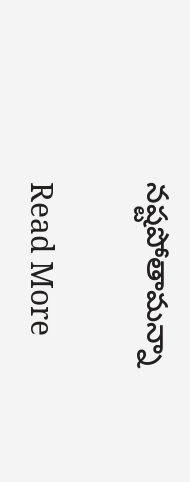నష్టపోతామన్నా

Read More